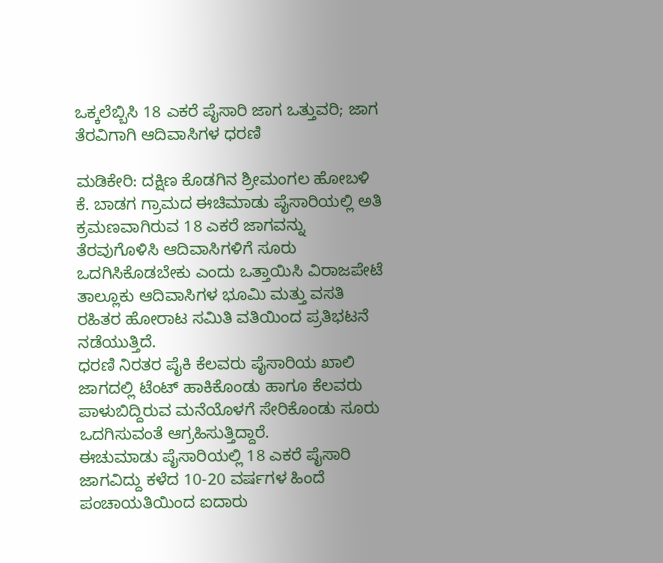ಒಕ್ಕಲೆಬ್ಬಿಸಿ 18 ಎಕರೆ ಪೈಸಾರಿ ಜಾಗ ಒತ್ತುವರಿ; ಜಾಗ ತೆರವಿಗಾಗಿ ಆದಿವಾಸಿಗಳ ಧರಣಿ

ಮಡಿಕೇರಿ: ದಕ್ಷಿಣ ಕೊಡಗಿನ ಶ್ರೀಮಂಗಲ ಹೋಬಳಿ ಕೆ. ಬಾಡಗ ಗ್ರಾಮದ ಈಚಿಮಾಡು ಪೈಸಾರಿಯಲ್ಲಿ ಅತಿ ಕ್ರಮಣವಾಗಿರುವ 18 ಎಕರೆ ಜಾಗವನ್ನು ತೆರವುಗೊಳಿಸಿ ಆದಿವಾಸಿಗಳಿಗೆ ಸೂರು ಒದಗಿಸಿಕೊಡಬೇಕು ಎಂದು ಒತ್ತಾಯಿಸಿ ವಿರಾಜಪೇಟೆ ತಾಲ್ಲೂಕು ಆದಿವಾಸಿಗಳ ಭೂಮಿ ಮತ್ತು ವಸತಿ ರಹಿತರ ಹೋರಾಟ ಸಮಿತಿ ವತಿಯಿಂದ ಪ್ರತಿಭಟನೆ ನಡೆಯುತ್ತಿದೆ.
ಧರಣಿ ನಿರತರ ಪೈಕಿ ಕೆಲವರು ಪೈಸಾರಿಯ ಖಾಲಿ ಜಾಗದಲ್ಲಿ ಟೆಂಟ್ ಹಾಕಿಕೊಂಡು ಹಾಗೂ ಕೆಲವರು ಪಾಳುಬಿದ್ದಿರುವ ಮನೆಯೊಳಗೆ ಸೇರಿಕೊಂಡು ಸೂರು ಒದಗಿಸುವಂತೆ ಆಗ್ರಹಿಸುತ್ತಿದ್ದಾರೆ.
ಈಚುಮಾಡು ಪೈಸಾರಿಯಲ್ಲಿ 18 ಎಕರೆ ಪೈಸಾರಿ ಜಾಗವಿದ್ದು ಕಳೆದ 10-20 ವರ್ಷಗಳ ಹಿಂದೆ ಪಂಚಾಯತಿಯಿಂದ ಐದಾರು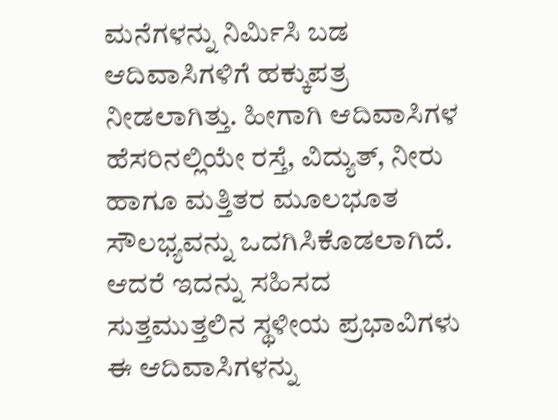ಮನೆಗಳನ್ನು ನಿರ್ಮಿಸಿ ಬಡ ಆದಿವಾಸಿಗಳಿಗೆ ಹಕ್ಕುಪತ್ರ ನೀಡಲಾಗಿತ್ತು. ಹೀಗಾಗಿ ಆದಿವಾಸಿಗಳ ಹೆಸರಿನಲ್ಲಿಯೇ ರಸ್ತೆ, ವಿದ್ಯುತ್, ನೀರು ಹಾಗೂ ಮತ್ತಿತರ ಮೂಲಭೂತ ಸೌಲಭ್ಯವನ್ನು ಒದಗಿಸಿಕೊಡಲಾಗಿದೆ. ಆದರೆ ಇದನ್ನು ಸಹಿಸದ ಸುತ್ತಮುತ್ತಲಿನ ಸ್ಥಳೀಯ ಪ್ರಭಾವಿಗಳು ಈ ಆದಿವಾಸಿಗಳನ್ನು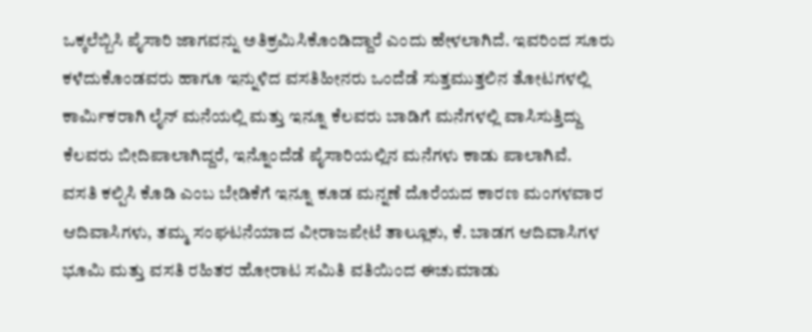ಒಕ್ಕಲೆಬ್ಬಿಸಿ ಪೈಸಾರಿ ಜಾಗವನ್ನು ಅತಿಕ್ರಮಿಸಿಕೊಂಡಿದ್ದಾರೆ ಎಂದು ಹೇಳಲಾಗಿದೆ. ಇವರಿಂದ ಸೂರು ಕಳೆದುಕೊಂಡವರು ಹಾಗೂ ಇನ್ನುಳಿದ ವಸತಿಹೀನರು ಒಂದೆಡೆ ಸುತ್ತಮುತ್ತಲಿನ ತೋಟಗಳಲ್ಲಿ ಕಾರ್ಮಿಕರಾಗಿ ಲೈನ್ ಮನೆಯಲ್ಲಿ ಮತ್ತು ಇನ್ನೂ ಕೆಲವರು ಬಾಡಿಗೆ ಮನೆಗಳಲ್ಲಿ ವಾಸಿಸುತ್ತಿದ್ದು ಕೆಲವರು ಬೀದಿಪಾಲಾಗಿದ್ದರೆ, ಇನ್ನೊಂದೆಡೆ ಪೈಸಾರಿಯಲ್ಲಿನ ಮನೆಗಳು ಕಾಡು ಪಾಲಾಗಿವೆ.
ವಸತಿ ಕಲ್ಪಿಸಿ ಕೊಡಿ ಎಂಬ ಬೇಡಿಕೆಗೆ ಇನ್ನೂ ಕೂಡ ಮನ್ನಣೆ ದೊರೆಯದ ಕಾರಣ ಮಂಗಳವಾರ ಆದಿವಾಸಿಗಳು, ತಮ್ಮ ಸಂಘಟನೆಯಾದ ವೀರಾಜಪೇಟೆ ತಾಲ್ಲೂಕು, ಕೆ. ಬಾಡಗ ಆದಿವಾಸಿಗಳ ಭೂಮಿ ಮತ್ತು ವಸತಿ ರಹಿತರ ಹೋರಾಟ ಸಮಿತಿ ವತಿಯಿಂದ ಈಚುಮಾಡು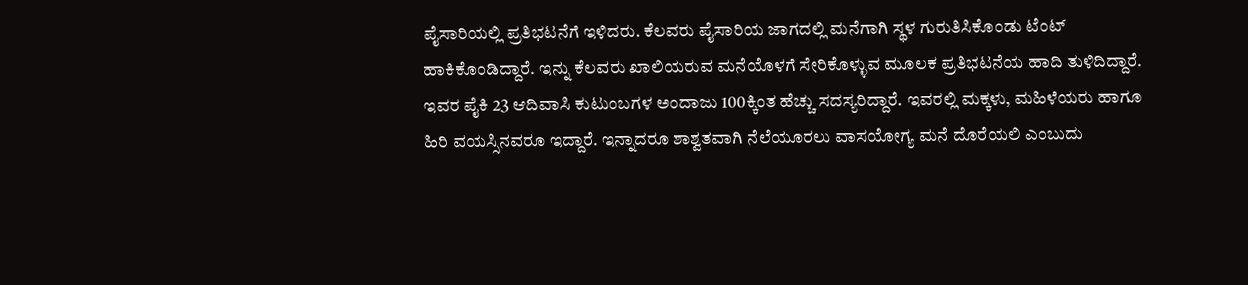ಪೈಸಾರಿಯಲ್ಲಿ ಪ್ರತಿಭಟನೆಗೆ ಇಳಿದರು. ಕೆಲವರು ಪೈಸಾರಿಯ ಜಾಗದಲ್ಲಿ ಮನೆಗಾಗಿ ಸ್ಥಳ ಗುರುತಿಸಿಕೊಂಡು ಟೆಂಟ್ ಹಾಕಿಕೊಂಡಿದ್ದಾರೆ. ಇನ್ನು ಕೆಲವರು ಖಾಲಿಯರುವ ಮನೆಯೊಳಗೆ ಸೇರಿಕೊಳ್ಳುವ ಮೂಲಕ ಪ್ರತಿಭಟನೆಯ ಹಾದಿ ತುಳಿದಿದ್ದಾರೆ. ಇವರ ಪೈಕಿ 23 ಆದಿವಾಸಿ ಕುಟುಂಬಗಳ ಅಂದಾಜು 100ಕ್ಕಿಂತ ಹೆಚ್ಚು ಸದಸ್ಯರಿದ್ದಾರೆ. ಇವರಲ್ಲಿ ಮಕ್ಕಳು, ಮಹಿಳೆಯರು ಹಾಗೂ ಹಿರಿ ವಯಸ್ಸಿನವರೂ ಇದ್ದಾರೆ. ಇನ್ನಾದರೂ ಶಾಶ್ವತವಾಗಿ ನೆಲೆಯೂರಲು ವಾಸಯೋಗ್ಯ ಮನೆ ದೊರೆಯಲಿ ಎಂಬುದು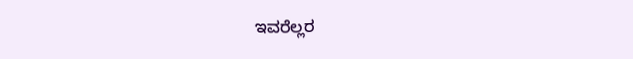ಇವರೆಲ್ಲರ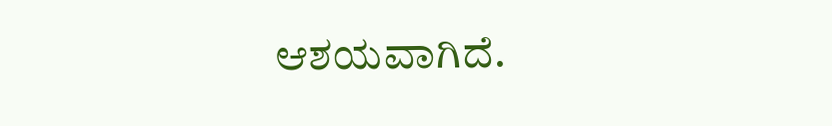ಆಶಯವಾಗಿದೆ.